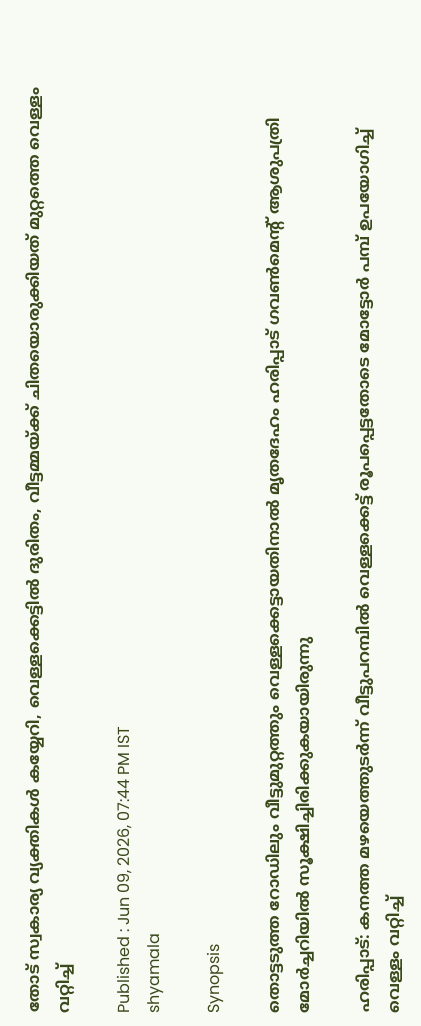തോട് സ്വകാര്യ വ്യക്തികൾ കയ്യേറി, വെള്ളക്കെട്ടിൽ ദുരിതം, വീട്ടമ്മയ്ക്ക് ചിതയൊരുക്കിയത് മുറ്റത്തെ വെള്ളം വറ്റിച്ച്

Published : Jun 09, 2026, 07:44 PM IST
shyamala

Synopsis

തൊട്ടടുത്ത റോഡിലും വീട്ടുമുറ്റത്തും വെള്ളക്കെട്ടായതിനാൽ മൃതദേഹം ഹരിപ്പാട് ഗവൺമെന്റ് ആശുപത്രി മോർച്ചറിയിൽ സൂക്ഷിച്ചിരിക്കുകയായിരുന്നു

ഹരിപ്പാട്: കനത്ത മഴയെത്തുടർന്ന് വീട്ടുപറമ്പിൽ വെള്ളക്കെട്ട് രൂപപ്പെട്ടതോടെ മോട്ടോർ പമ്പ് ഉപയോഗിച്ച് വെള്ളം വറ്റിച്ച്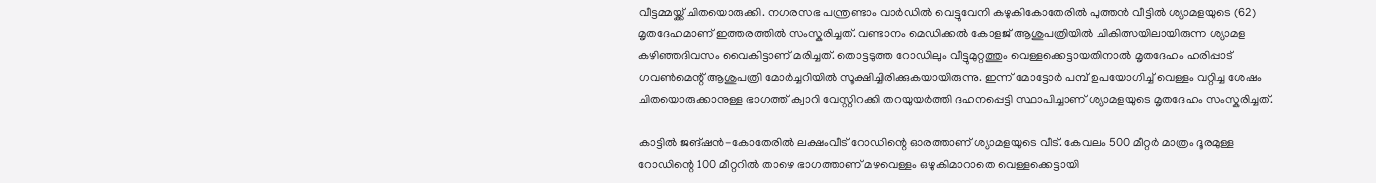വീട്ടമ്മയ്ക്ക് ചിതയൊരുക്കി. നഗരസഭ പന്ത്രണ്ടാം വാർഡിൽ വെട്ടുവേനി കഴുകികോതേരിൽ പുത്തൻ വീട്ടിൽ ശ്യാമളയുടെ (62) മൃതദേഹമാണ് ഇത്തരത്തിൽ സംസ്കരിച്ചത്. വണ്ടാനം മെഡിക്കൽ കോളജ് ആശുപത്രിയിൽ ചികിത്സയിലായിരുന്ന ശ്യാമള കഴിഞ്ഞദിവസം വൈകിട്ടാണ് മരിച്ചത്. തൊട്ടടുത്ത റോഡിലും വീട്ടുമുറ്റത്തും വെള്ളക്കെട്ടായതിനാൽ മൃതദേഹം ഹരിപ്പാട് ഗവൺമെന്റ് ആശുപത്രി മോർച്ചറിയിൽ സൂക്ഷിച്ചിരിക്കുകയായിരുന്നു. ഇന്ന് മോട്ടോർ പമ്പ് ഉപയോഗിച്ച് വെള്ളം വറ്റിച്ച ശേഷം ചിതയൊരുക്കാനുള്ള ഭാഗത്ത് ക്വാറി വേസ്റ്റിറക്കി തറയുയർത്തി ദഹനപ്പെട്ടി സ്ഥാപിച്ചാണ് ശ്യാമളയുടെ മൃതദേഹം സംസ്കരിച്ചത്.

കാട്ടിൽ ജങ്ഷൻ-കോതേരിൽ ലക്ഷംവീട് റോഡിന്റെ ഓരത്താണ് ശ്യാമളയുടെ വീട്. കേവലം 500 മീറ്റർ മാത്രം ദൂരമുള്ള റോഡിന്റെ 100 മീറ്ററിൽ താഴെ ഭാഗത്താണ് മഴവെള്ളം ഒഴുകിമാറാതെ വെള്ളക്കെട്ടായി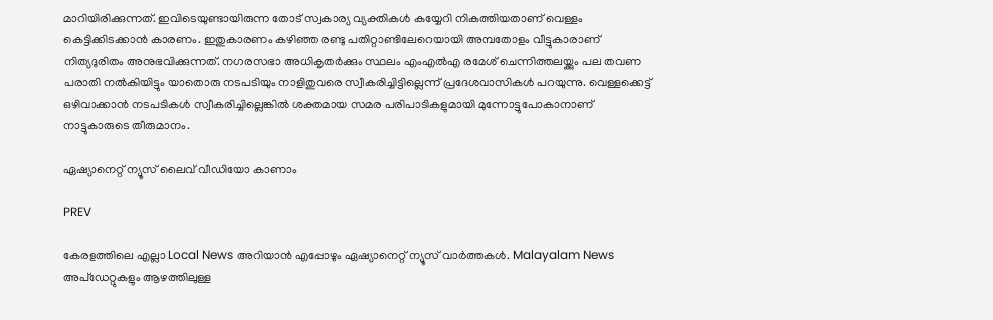മാറിയിരിക്കുന്നത്. ഇവിടെയുണ്ടായിരുന്ന തോട് സ്വകാര്യ വ്യക്തികൾ കയ്യേറി നികത്തിയതാണ് വെള്ളം കെട്ടിക്കിടക്കാൻ കാരണം. ഇതുകാരണം കഴിഞ്ഞ രണ്ടു പതിറ്റാണ്ടിലേറെയായി അമ്പതോളം വീട്ടുകാരാണ് നിത്യദുരിതം അനുഭവിക്കുന്നത്. നഗരസഭാ അധികൃതർക്കും സ്ഥലം എംഎൽഎ രമേശ് ചെന്നിത്തലയ്ക്കും പല തവണ പരാതി നൽകിയിട്ടും യാതൊരു നടപടിയും നാളിതുവരെ സ്വീകരിച്ചിട്ടില്ലെന്ന് പ്രദേശവാസികൾ പറയുന്നു. വെള്ളക്കെട്ട് ഒഴിവാക്കാൻ നടപടികൾ സ്വീകരിച്ചില്ലെങ്കിൽ ശക്തമായ സമര പരിപാടികളുമായി മുന്നോട്ടുപോകാനാണ് നാട്ടുകാരുടെ തീരുമാനം.

ഏഷ്യാനെറ്റ് ന്യൂസ് ലൈവ് വീഡിയോ കാണാം

PREV

കേരളത്തിലെ എല്ലാ Local News അറിയാൻ എപ്പോഴും ഏഷ്യാനെറ്റ് ന്യൂസ് വാർത്തകൾ. Malayalam News  അപ്‌ഡേറ്റുകളും ആഴത്തിലുള്ള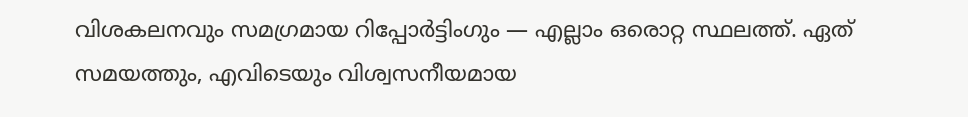വിശകലനവും സമഗ്രമായ റിപ്പോർട്ടിംഗും — എല്ലാം ഒരൊറ്റ സ്ഥലത്ത്. ഏത് സമയത്തും, എവിടെയും വിശ്വസനീയമായ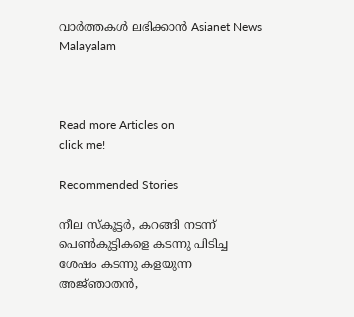വാർത്തകൾ ലഭിക്കാൻ Asianet News Malayalam



Read more Articles on
click me!

Recommended Stories

നീല സ്കൂട്ടർ, കറങ്ങി നടന്ന് പെൺകുട്ടികളെ കടന്നു പിടിച്ച ശേഷം കടന്നു കളയുന്ന അജ്‌ഞാതൻ,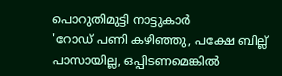പൊറുതിമുട്ടി നാട്ടുകാർ
'റോഡ് പണി കഴിഞ്ഞു, പക്ഷേ ബില്ല് പാസായില്ല, ഒപ്പിടണമെങ്കിൽ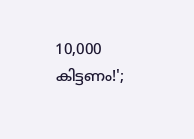10,000 കിട്ടണം!';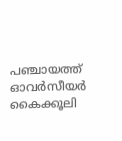പഞ്ചായത്ത് ഓവർസീയർ കൈക്കൂലി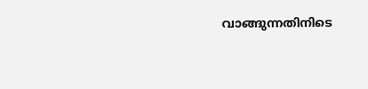വാങ്ങുന്നതിനിടെ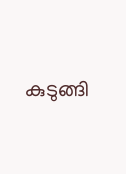കുടുങ്ങി